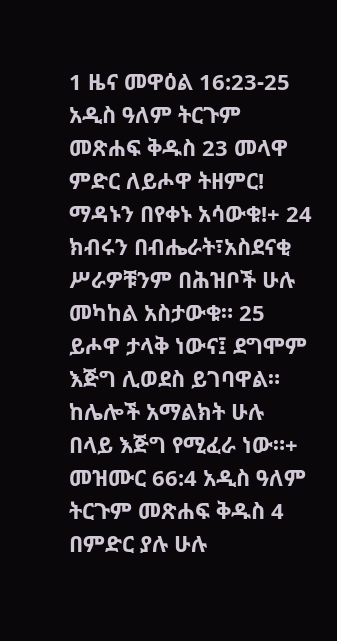1 ዜና መዋዕል 16:23-25 አዲስ ዓለም ትርጉም መጽሐፍ ቅዱስ 23 መላዋ ምድር ለይሖዋ ትዘምር! ማዳኑን በየቀኑ አሳውቁ!+ 24 ክብሩን በብሔራት፣አስደናቂ ሥራዎቹንም በሕዝቦች ሁሉ መካከል አስታውቁ። 25 ይሖዋ ታላቅ ነውና፤ ደግሞም እጅግ ሊወደስ ይገባዋል። ከሌሎች አማልክት ሁሉ በላይ እጅግ የሚፈራ ነው።+ መዝሙር 66:4 አዲስ ዓለም ትርጉም መጽሐፍ ቅዱስ 4 በምድር ያሉ ሁሉ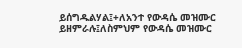ይሰግዱልሃል፤+ለአንተ የውዳሴ መዝሙር ይዘምራሉ፤ለስምህም የውዳሴ መዝሙር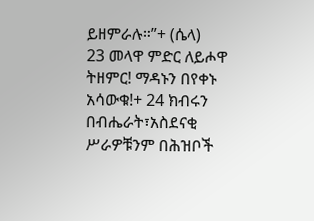ይዘምራሉ።”+ (ሴላ)
23 መላዋ ምድር ለይሖዋ ትዘምር! ማዳኑን በየቀኑ አሳውቁ!+ 24 ክብሩን በብሔራት፣አስደናቂ ሥራዎቹንም በሕዝቦች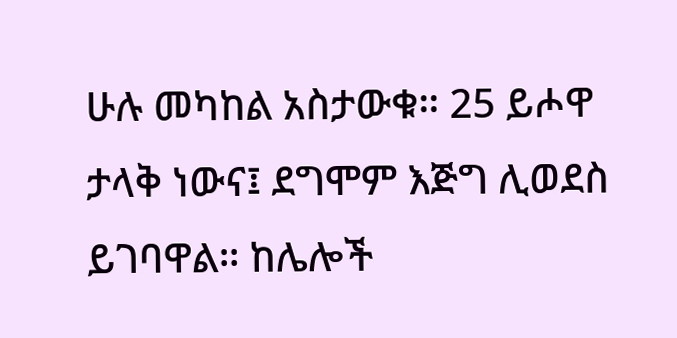ሁሉ መካከል አስታውቁ። 25 ይሖዋ ታላቅ ነውና፤ ደግሞም እጅግ ሊወደስ ይገባዋል። ከሌሎች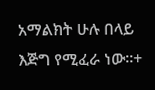አማልክት ሁሉ በላይ እጅግ የሚፈራ ነው።+